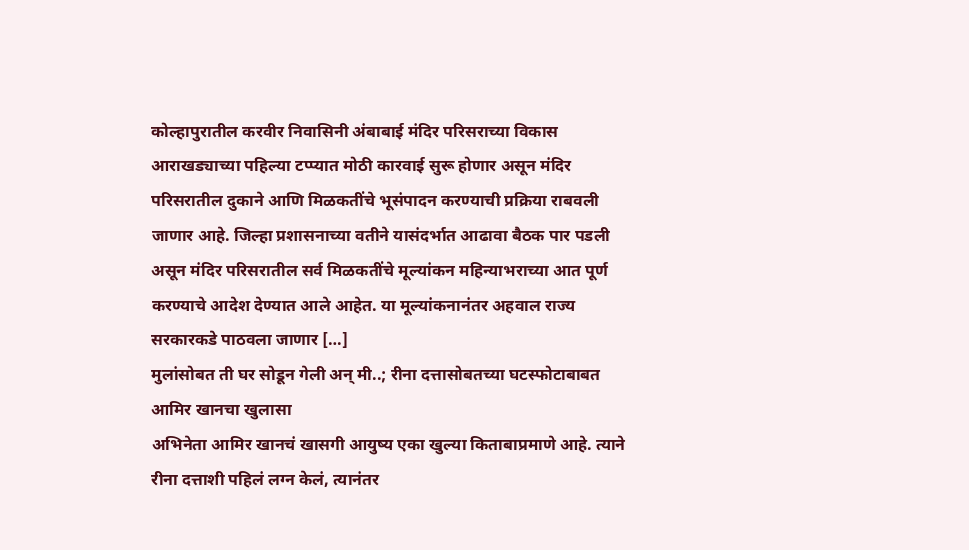कोल्हापुरातील करवीर निवासिनी अंबाबाई मंदिर परिसराच्या विकास आराखड्याच्या पहिल्या टप्प्यात मोठी कारवाई सुरू होणार असून मंदिर परिसरातील दुकाने आणि मिळकतींचे भूसंपादन करण्याची प्रक्रिया राबवली जाणार आहे. जिल्हा प्रशासनाच्या वतीने यासंदर्भात आढावा बैठक पार पडली असून मंदिर परिसरातील सर्व मिळकतींचे मूल्यांकन महिन्याभराच्या आत पूर्ण करण्याचे आदेश देण्यात आले आहेत. या मूल्यांकनानंतर अहवाल राज्य सरकारकडे पाठवला जाणार […]
मुलांसोबत ती घर सोडून गेली अन् मी..; रीना दत्तासोबतच्या घटस्फोटाबाबत आमिर खानचा खुलासा
अभिनेता आमिर खानचं खासगी आयुष्य एका खुल्या किताबाप्रमाणे आहे. त्याने रीना दत्ताशी पहिलं लग्न केलं, त्यानंतर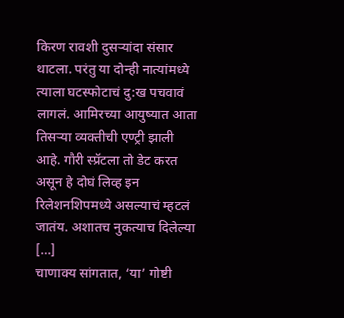किरण रावशी दुसऱ्यांदा संसार थाटला. परंतु या दोन्ही नात्यांमध्ये त्याला घटस्फोटाचं दु:ख पचवावं लागलं. आमिरच्या आयुष्यात आता तिसऱ्या व्यक्तीची एण्ट्री झाली आहे. गौरी स्प्रॅटला तो डेट करत असून हे दोघं लिव्ह इन रिलेशनशिपमध्ये असल्याचं म्हटलं जातंय. अशातच नुकत्याच दिलेल्या […]
चाणाक्य सांगतात, ‘या’ गोष्टी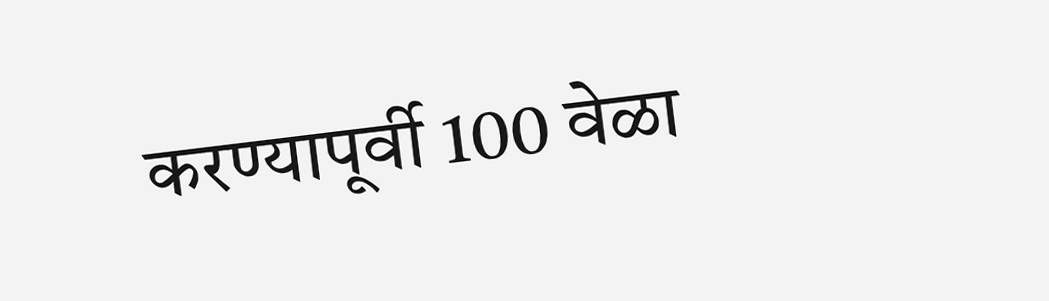करण्यापूर्वी 100 वेळा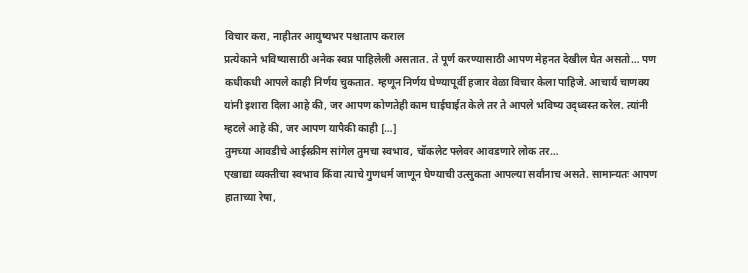विचार करा, नाहीतर आयुष्यभर पश्चाताप कराल
प्रत्येकाने भविष्यासाठी अनेक स्वप्न पाहिलेली असतात. ते पूर्ण करण्यासाठी आपण मेहनत देखील घेत असतो… पण कधीकधी आपले काही निर्णय चुकतात. म्हणून निर्णय घेण्यापूर्वी हजार वेळा विचार केला पाहिजे. आचार्य चाणक्य यांनी इशारा दिला आहे की, जर आपण कोणतेही काम घाईघाईत केले तर ते आपले भविष्य उद्ध्वस्त करेल. त्यांनी म्हटले आहे की, जर आपण यापैकी काही […]
तुमच्या आवडीचे आईस्क्रीम सांगेल तुमचा स्वभाव, चॉकलेट फ्लेवर आवडणारे लोक तर…
एखाद्या व्यक्तीचा स्वभाव किंवा त्याचे गुणधर्म जाणून घेण्याची उत्सुकता आपल्या सर्वांनाच असते. सामान्यतः आपण हाताच्या रेषा,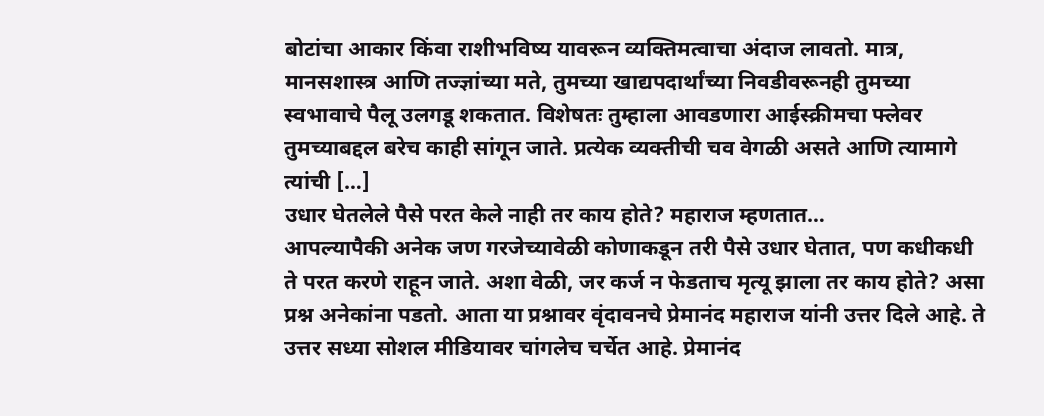बोटांचा आकार किंवा राशीभविष्य यावरून व्यक्तिमत्वाचा अंदाज लावतो. मात्र, मानसशास्त्र आणि तज्ज्ञांच्या मते, तुमच्या खाद्यपदार्थांच्या निवडीवरूनही तुमच्या स्वभावाचे पैलू उलगडू शकतात. विशेषतः तुम्हाला आवडणारा आईस्क्रीमचा फ्लेवर तुमच्याबद्दल बरेच काही सांगून जाते. प्रत्येक व्यक्तीची चव वेगळी असते आणि त्यामागे त्यांची […]
उधार घेतलेले पैसे परत केले नाही तर काय होते? महाराज म्हणतात…
आपल्यापैकी अनेक जण गरजेच्यावेळी कोणाकडून तरी पैसे उधार घेतात, पण कधीकधी ते परत करणे राहून जाते. अशा वेळी, जर कर्ज न फेडताच मृत्यू झाला तर काय होते? असा प्रश्न अनेकांना पडतो. आता या प्रश्नावर वृंदावनचे प्रेमानंद महाराज यांनी उत्तर दिले आहे. ते उत्तर सध्या सोशल मीडियावर चांगलेच चर्चेत आहे. प्रेमानंद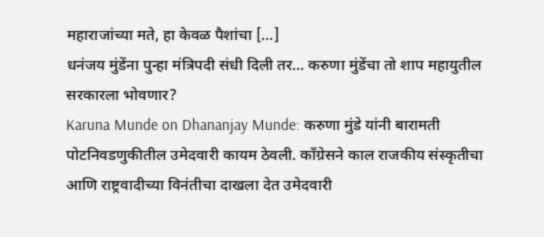महाराजांच्या मते, हा केवळ पैशांचा […]
धनंजय मुंडेंना पुन्हा मंत्रिपदी संधी दिली तर… करुणा मुंडेंचा तो शाप महायुतील सरकारला भोवणार?
Karuna Munde on Dhananjay Munde: करुणा मुंडे यांनी बारामती पोटनिवडणुकीतील उमेदवारी कायम ठेवली. काँग्रेसने काल राजकीय संस्कृतीचा आणि राष्ट्रवादीच्या विनंतीचा दाखला देत उमेदवारी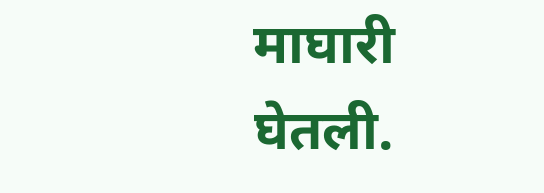माघारी घेतली.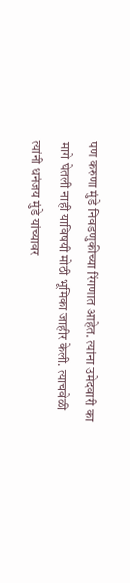पण करुणा मुंडे निवडणुकीच्या रिंगणात आहेत. त्यांना उमेदवारी का मागे घेतली नाही याविषयी मोठी भूमिका जाहीर केली. त्याचवेळी त्यांनी धनंजय मुंडे यांच्यावर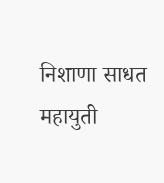निशाणा साधत महायुती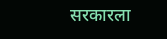सरकारला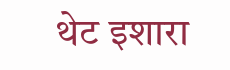थेट इशारा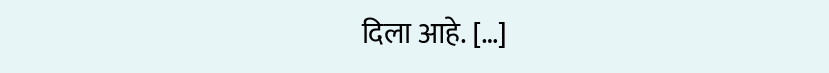दिला आहे. […]